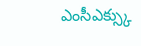ఎంసీఎక్స్కు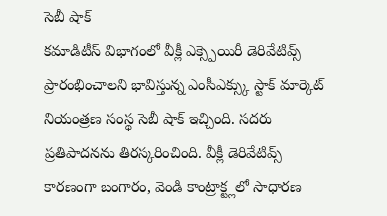సెబీ షాక్
కమాడిటీస్ విభాగంలో వీక్లీ ఎక్స్పెయిరీ డెరివేటివ్స్ ప్రారంభించాలని భావిస్తున్న ఎంసీఎక్స్కు స్టాక్ మార్కెట్ నియంత్రణ సంస్థ సెబీ షాక్ ఇచ్చింది. సదరు ప్రతిపాదనను తిరస్కరించింది. వీక్లీ డెరివేటివ్స్ కారణంగా బంగారం, వెండి కాంట్రాక్ట్లలో సాధారణ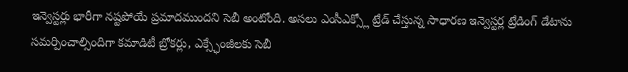ఇన్వెస్టర్లు భారీగా నష్టపోయే ప్రమాదముందని సెబీ అంటోంది. అసలు ఎంసీఎక్స్లో ట్రేడ్ చేస్తున్న సాధారణ ఇన్వెస్టర్ల ట్రేడింగ్ డేటాను సమర్పించాల్సిందిగా కమాడిటీ బ్రోకర్లు, ఎక్స్ఛేంజీలకు సెబీ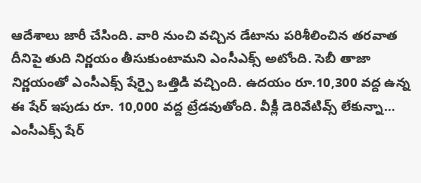ఆదేశాలు జారీ చేసింది. వారి నుంచి వచ్చిన డేటాను పరిశీలించిన తరవాత దీనిపై తుది నిర్ణయం తీసుకుంటామని ఎంసీఎక్స్ అటోంది. సెబీ తాజా నిర్ణయంతో ఎంసీఎక్స్ షేర్పై ఒత్తిడి వచ్చింది. ఉదయం రూ.10,300 వద్ద ఉన్న ఈ షేర్ ఇపుడు రూ. 10,000 వద్ద ట్రేడవుతోంది. వీక్లీ డెరివేటివ్స్ లేకున్నా… ఎంసీఎక్స్ షేర్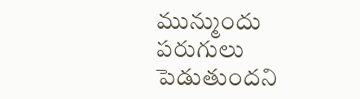మున్ముందు పరుగులు పెడుతుందని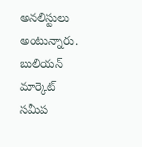అనలిస్టులు అంటున్నారు. బులియన్ మార్కెట్ సమీప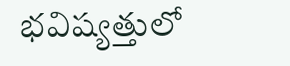భవిష్యత్తులో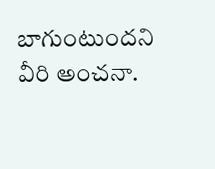బాగుంటుందని వీరి అంచనా.